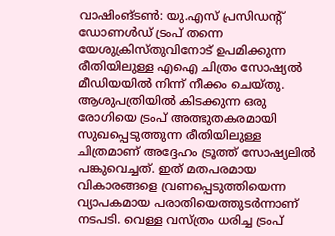വാഷിംങ്ടൺ: യു.എസ് പ്രസിഡന്റ് ഡോണൾഡ് ട്രംപ് തന്നെ യേശുക്രിസ്തുവിനോട് ഉപമിക്കുന്ന രീതിയിലുള്ള എഐ ചിത്രം സോഷ്യൽ മീഡിയയിൽ നിന്ന് നീക്കം ചെയ്തു. ആശുപത്രിയിൽ കിടക്കുന്ന ഒരു രോഗിയെ ട്രംപ് അത്ഭുതകരമായി സുഖപ്പെടുത്തുന്ന രീതിയിലുള്ള ചിത്രമാണ് അദ്ദേഹം ട്രൂത്ത് സോഷ്യലിൽ പങ്കുവെച്ചത്. ഇത് മതപരമായ വികാരങ്ങളെ വ്രണപ്പെടുത്തിയെന്ന വ്യാപകമായ പരാതിയെത്തുടർന്നാണ് നടപടി. വെള്ള വസ്ത്രം ധരിച്ച ട്രംപ്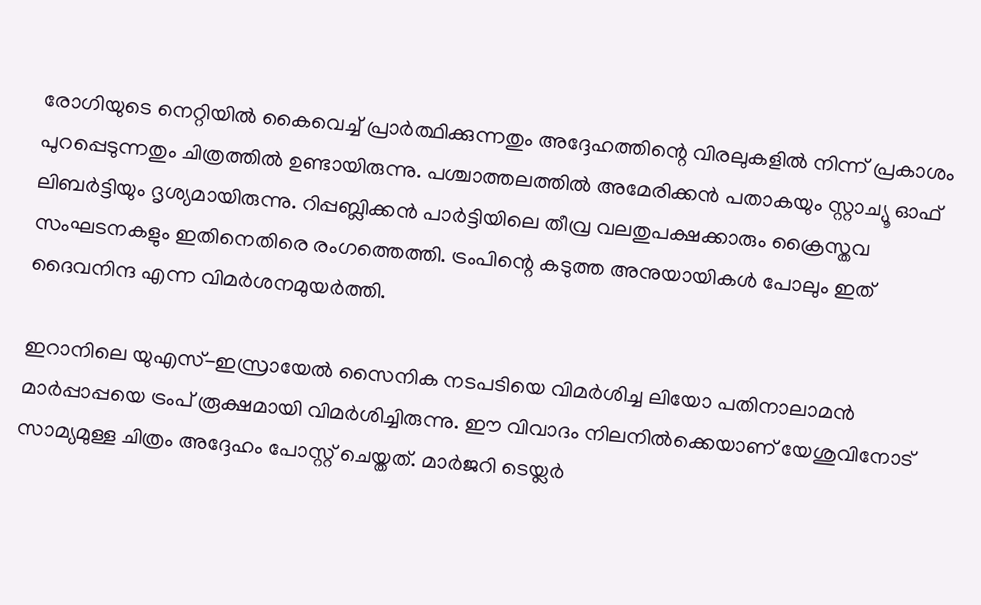രോഗിയുടെ നെറ്റിയിൽ കൈവെച്ച് പ്രാർത്ഥിക്കുന്നതും അദ്ദേഹത്തിന്റെ വിരലുകളിൽ നിന്ന് പ്രകാശം പുറപ്പെടുന്നതും ചിത്രത്തിൽ ഉണ്ടായിരുന്നു. പശ്ചാത്തലത്തിൽ അമേരിക്കൻ പതാകയും സ്റ്റാച്യൂ ഓഫ് ലിബർട്ടിയും ദൃശ്യമായിരുന്നു. റിപ്പബ്ലിക്കൻ പാർട്ടിയിലെ തീവ്ര വലതുപക്ഷക്കാരും ക്രൈസ്തവ സംഘടനകളും ഇതിനെതിരെ രംഗത്തെത്തി. ട്രംപിന്റെ കടുത്ത അനുയായികൾ പോലും ഇത് ദൈവനിന്ദ എന്ന വിമർശനമുയർത്തി.

ഇറാനിലെ യുഎസ്-ഇസ്രായേൽ സൈനിക നടപടിയെ വിമർശിച്ച ലിയോ പതിനാലാമൻ മാർപ്പാപ്പയെ ട്രംപ് രൂക്ഷമായി വിമർശിച്ചിരുന്നു. ഈ വിവാദം നിലനിൽക്കെയാണ് യേശുവിനോട് സാമ്യമുള്ള ചിത്രം അദ്ദേഹം പോസ്റ്റ് ചെയ്തത്. മാർജറി ടെയ്ലർ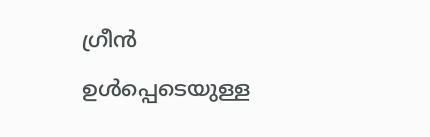ഗ്രീൻ ഉൾപ്പെടെയുള്ള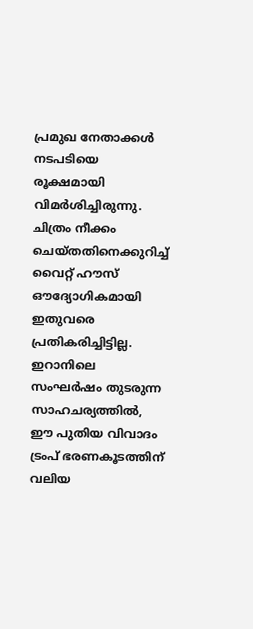പ്രമുഖ നേതാക്കൾ നടപടിയെ രൂക്ഷമായി വിമർശിച്ചിരുന്നു. ചിത്രം നീക്കം ചെയ്തതിനെക്കുറിച്ച് വൈറ്റ് ഹൗസ് ഔദ്യോഗികമായി ഇതുവരെ പ്രതികരിച്ചിട്ടില്ല. ഇറാനിലെ സംഘർഷം തുടരുന്ന സാഹചര്യത്തിൽ, ഈ പുതിയ വിവാദം ട്രംപ് ഭരണകൂടത്തിന് വലിയ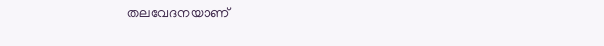തലവേദനയാണ്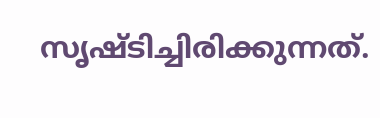സൃഷ്ടിച്ചിരിക്കുന്നത്.